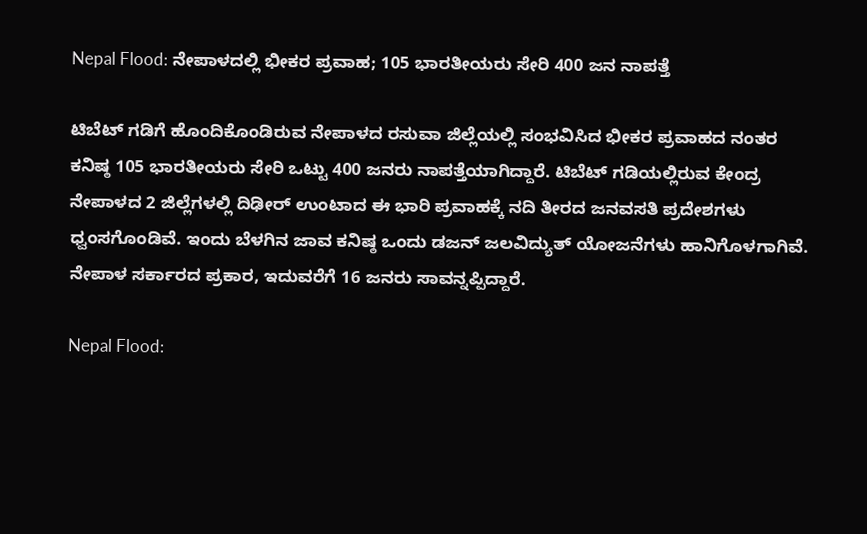Nepal Flood: ನೇಪಾಳದಲ್ಲಿ ಭೀಕರ ಪ್ರವಾಹ; 105 ಭಾರತೀಯರು ಸೇರಿ 400 ಜನ ನಾಪತ್ತೆ

ಟಿಬೆಟ್ ಗಡಿಗೆ ಹೊಂದಿಕೊಂಡಿರುವ ನೇಪಾಳದ ರಸುವಾ ಜಿಲ್ಲೆಯಲ್ಲಿ ಸಂಭವಿಸಿದ ಭೀಕರ ಪ್ರವಾಹದ ನಂತರ ಕನಿಷ್ಠ 105 ಭಾರತೀಯರು ಸೇರಿ ಒಟ್ಟು 400 ಜನರು ನಾಪತ್ತೆಯಾಗಿದ್ದಾರೆ. ಟಿಬೆಟ್ ಗಡಿಯಲ್ಲಿರುವ ಕೇಂದ್ರ ನೇಪಾಳದ 2 ಜಿಲ್ಲೆಗಳಲ್ಲಿ ದಿಢೀರ್ ಉಂಟಾದ ಈ ಭಾರಿ ಪ್ರವಾಹಕ್ಕೆ ನದಿ ತೀರದ ಜನವಸತಿ ಪ್ರದೇಶಗಳು ಧ್ವಂಸಗೊಂಡಿವೆ. ಇಂದು ಬೆಳಗಿನ ಜಾವ ಕನಿಷ್ಠ ಒಂದು ಡಜನ್ ಜಲವಿದ್ಯುತ್ ಯೋಜನೆಗಳು ಹಾನಿಗೊಳಗಾಗಿವೆ. ನೇಪಾಳ ಸರ್ಕಾರದ ಪ್ರಕಾರ, ಇದುವರೆಗೆ 16 ಜನರು ಸಾವನ್ನಪ್ಪಿದ್ದಾರೆ.

Nepal Flood: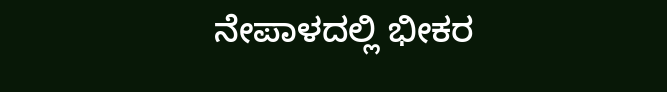ನೇಪಾಳದಲ್ಲಿ ಭೀಕರ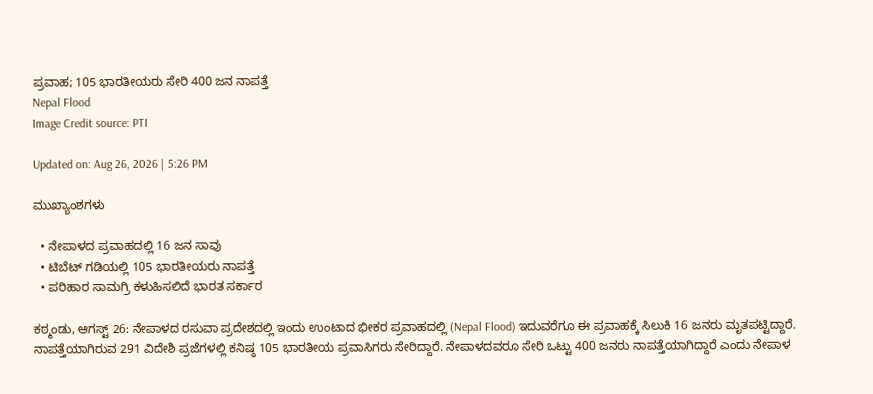ಪ್ರವಾಹ; 105 ಭಾರತೀಯರು ಸೇರಿ 400 ಜನ ನಾಪತ್ತೆ
Nepal Flood
Image Credit source: PTI

Updated on: Aug 26, 2026 | 5:26 PM

ಮುಖ್ಯಾಂಶಗಳು

  • ನೇಪಾಳದ ಪ್ರವಾಹದಲ್ಲಿ 16 ಜನ ಸಾವು
  • ಟಿಬೆಟ್ ಗಡಿಯಲ್ಲಿ 105 ಭಾರತೀಯರು ನಾಪತ್ತೆ
  • ಪರಿಹಾರ ಸಾಮಗ್ರಿ ಕಳುಹಿಸಲಿದೆ ಭಾರತ ಸರ್ಕಾರ

ಕಠ್ಮಂಡು, ಆಗಸ್ಟ್ 26: ನೇಪಾಳದ ರಸುವಾ ಪ್ರದೇಶದಲ್ಲಿ ಇಂದು ಉಂಟಾದ ಭೀಕರ ಪ್ರವಾಹದಲ್ಲಿ (Nepal Flood) ಇದುವರೆಗೂ ಈ ಪ್ರವಾಹಕ್ಕೆ ಸಿಲುಕಿ 16 ಜನರು ಮೃತಪಟ್ಟಿದ್ದಾರೆ. ನಾಪತ್ತೆಯಾಗಿರುವ 291 ವಿದೇಶಿ ಪ್ರಜೆಗಳಲ್ಲಿ ಕನಿಷ್ಠ 105 ಭಾರತೀಯ ಪ್ರವಾಸಿಗರು ಸೇರಿದ್ದಾರೆ. ನೇಪಾಳದವರೂ ಸೇರಿ ಒಟ್ಟು 400 ಜನರು ನಾಪತ್ತೆಯಾಗಿದ್ದಾರೆ ಎಂದು ನೇಪಾಳ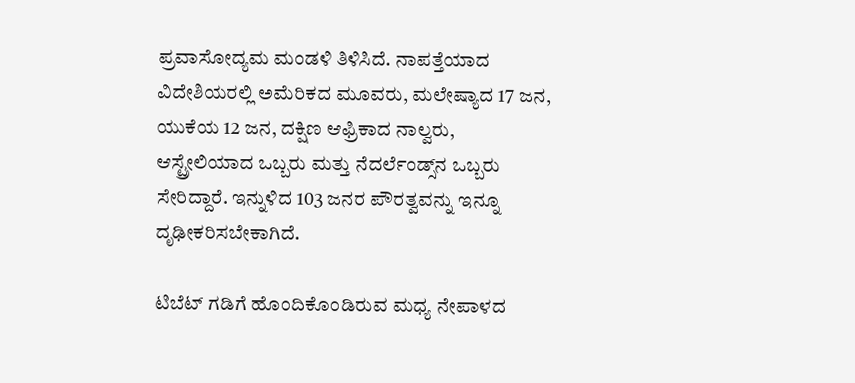ಪ್ರವಾಸೋದ್ಯಮ ಮಂಡಳಿ ತಿಳಿಸಿದೆ. ನಾಪತ್ತೆಯಾದ ವಿದೇಶಿಯರಲ್ಲಿ ಅಮೆರಿಕದ ಮೂವರು, ಮಲೇಷ್ಯಾದ 17 ಜನ, ಯುಕೆಯ 12 ಜನ, ದಕ್ಷಿಣ ಆಫ್ರಿಕಾದ ನಾಲ್ವರು, ಆಸ್ಟ್ರೇಲಿಯಾದ ಒಬ್ಬರು ಮತ್ತು ನೆದರ್ಲೆಂಡ್ಸ್‌ನ ಒಬ್ಬರು ಸೇರಿದ್ದಾರೆ. ಇನ್ನುಳಿದ 103 ಜನರ ಪೌರತ್ವವನ್ನು ಇನ್ನೂ ದೃಢೀಕರಿಸಬೇಕಾಗಿದೆ.

ಟಿಬೆಟ್ ಗಡಿಗೆ ಹೊಂದಿಕೊಂಡಿರುವ ಮಧ್ಯ ನೇಪಾಳದ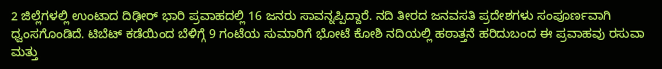2 ಜಿಲ್ಲೆಗಳಲ್ಲಿ ಉಂಟಾದ ದಿಢೀರ್ ಭಾರಿ ಪ್ರವಾಹದಲ್ಲಿ 16 ಜನರು ಸಾವನ್ನಪ್ಪಿದ್ದಾರೆ. ನದಿ ತೀರದ ಜನವಸತಿ ಪ್ರದೇಶಗಳು ಸಂಪೂರ್ಣವಾಗಿ ಧ್ವಂಸಗೊಂಡಿದೆ. ಟಿಬೆಟ್ ಕಡೆಯಿಂದ ಬೆಳಿಗ್ಗೆ 9 ಗಂಟೆಯ ಸುಮಾರಿಗೆ ಭೋಟೆ ಕೋಶಿ ನದಿಯಲ್ಲಿ ಹಠಾತ್ತನೆ ಹರಿದುಬಂದ ಈ ಪ್ರವಾಹವು ರಸುವಾ ಮತ್ತು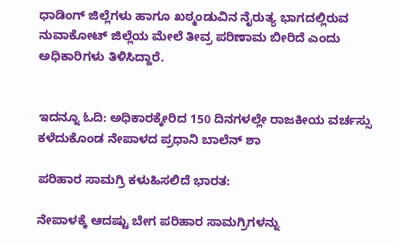ಧಾಡಿಂಗ್ ಜಿಲ್ಲೆಗಳು ಹಾಗೂ ಖಠ್ಮಂಡುವಿನ ನೈರುತ್ಯ ಭಾಗದಲ್ಲಿರುವ ನುವಾಕೋಟ್ ಜಿಲ್ಲೆಯ ಮೇಲೆ ತೀವ್ರ ಪರಿಣಾಮ ಬೀರಿದೆ ಎಂದು ಅಧಿಕಾರಿಗಳು ತಿಳಿಸಿದ್ದಾರೆ.


ಇದನ್ನೂ ಓದಿ: ಅಧಿಕಾರಕ್ಕೇರಿದ 150 ದಿನಗಳಲ್ಲೇ ರಾಜಕೀಯ ವರ್ಚಸ್ಸು ಕಳೆದುಕೊಂಡ ನೇಪಾಳದ ಪ್ರಧಾನಿ ಬಾಲೆನ್ ಶಾ

ಪರಿಹಾರ ಸಾಮಗ್ರಿ ಕಳುಹಿಸಲಿದೆ ಭಾರತ:

ನೇಪಾಳಕ್ಕೆ ಆದಷ್ಟು ಬೇಗ ಪರಿಹಾರ ಸಾಮಗ್ರಿಗಳನ್ನು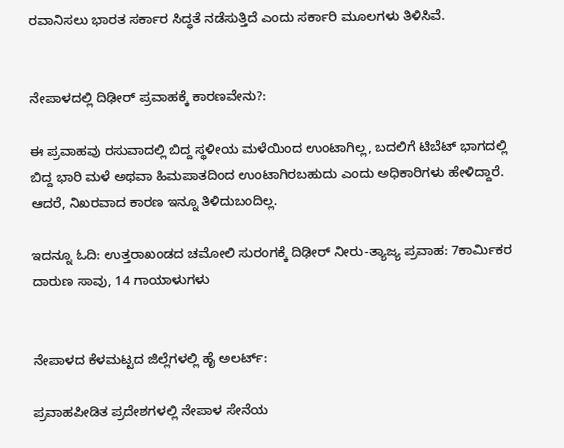ರವಾನಿಸಲು ಭಾರತ ಸರ್ಕಾರ ಸಿದ್ಧತೆ ನಡೆಸುತ್ತಿದೆ ಎಂದು ಸರ್ಕಾರಿ ಮೂಲಗಳು ತಿಳಿಸಿವೆ.


ನೇಪಾಳದಲ್ಲಿ ದಿಢೀರ್ ಪ್ರವಾಹಕ್ಕೆ ಕಾರಣವೇನು?:

ಈ ಪ್ರವಾಹವು ರಸುವಾದಲ್ಲಿ ಬಿದ್ದ ಸ್ಥಳೀಯ ಮಳೆಯಿಂದ ಉಂಟಾಗಿಲ್ಲ, ಬದಲಿಗೆ ಟಿಬೆಟ್ ಭಾಗದಲ್ಲಿ ಬಿದ್ದ ಭಾರಿ ಮಳೆ ಅಥವಾ ಹಿಮಪಾತದಿಂದ ಉಂಟಾಗಿರಬಹುದು ಎಂದು ಅಧಿಕಾರಿಗಳು ಹೇಳಿದ್ದಾರೆ. ಆದರೆ, ನಿಖರವಾದ ಕಾರಣ ಇನ್ನೂ ತಿಳಿದುಬಂದಿಲ್ಲ.

ಇದನ್ನೂ ಓದಿ: ಉತ್ತರಾಖಂಡದ ಚಮೋಲಿ ಸುರಂಗಕ್ಕೆ ದಿಢೀರ್ ನೀರು-ತ್ಯಾಜ್ಯ ಪ್ರವಾಹ: 7ಕಾರ್ಮಿಕರ ದಾರುಣ ಸಾವು, 14 ಗಾಯಾಳುಗಳು


ನೇಪಾಳದ ಕೆಳಮಟ್ಟದ ಜಿಲ್ಲೆಗಳಲ್ಲಿ ಹೈ ಅಲರ್ಟ್:

ಪ್ರವಾಹಪೀಡಿತ ಪ್ರದೇಶಗಳಲ್ಲಿ ನೇಪಾಳ ಸೇನೆಯ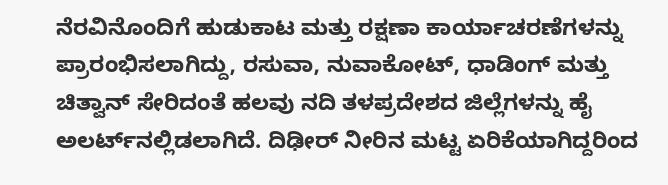ನೆರವಿನೊಂದಿಗೆ ಹುಡುಕಾಟ ಮತ್ತು ರಕ್ಷಣಾ ಕಾರ್ಯಾಚರಣೆಗಳನ್ನು ಪ್ರಾರಂಭಿಸಲಾಗಿದ್ದು, ರಸುವಾ, ನುವಾಕೋಟ್, ಧಾಡಿಂಗ್ ಮತ್ತು ಚಿತ್ವಾನ್ ಸೇರಿದಂತೆ ಹಲವು ನದಿ ತಳಪ್ರದೇಶದ ಜಿಲ್ಲೆಗಳನ್ನು ಹೈ ಅಲರ್ಟ್‌ನಲ್ಲಿಡಲಾಗಿದೆ. ದಿಢೀರ್ ನೀರಿನ ಮಟ್ಟ ಏರಿಕೆಯಾಗಿದ್ದರಿಂದ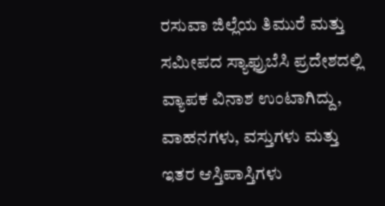ರಸುವಾ ಜಿಲ್ಲೆಯ ತಿಮುರೆ ಮತ್ತು ಸಮೀಪದ ಸ್ಯಾಫ್ರುಬೆಸಿ ಪ್ರದೇಶದಲ್ಲಿ ವ್ಯಾಪಕ ವಿನಾಶ ಉಂಟಾಗಿದ್ದು, ವಾಹನಗಳು, ವಸ್ತುಗಳು ಮತ್ತು ಇತರ ಆಸ್ತಿಪಾಸ್ತಿಗಳು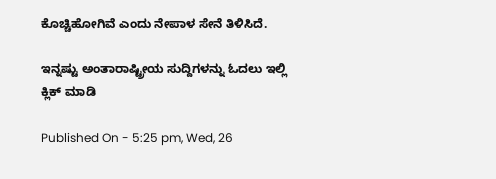ಕೊಚ್ಚಿಹೋಗಿವೆ ಎಂದು ನೇಪಾಳ ಸೇನೆ ತಿಳಿಸಿದೆ.

ಇನ್ನಷ್ಟು ಅಂತಾರಾಷ್ಟ್ರೀಯ ಸುದ್ದಿಗಳನ್ನು ಓದಲು ಇಲ್ಲಿ ಕ್ಲಿಕ್ ಮಾಡಿ

Published On - 5:25 pm, Wed, 26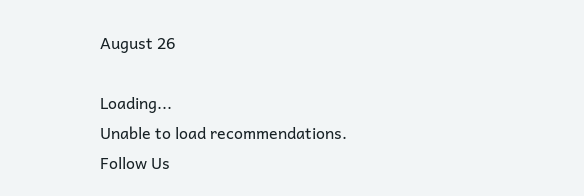August 26

Loading...
Unable to load recommendations.
Follow Us